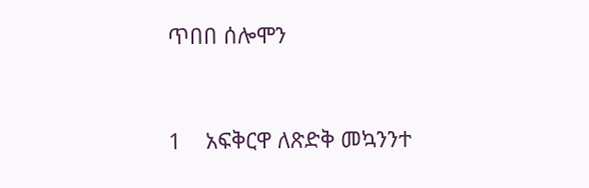ጥበበ ሰሎሞን



1    አፍቅርዋ ለጽድቅ መኳንንተ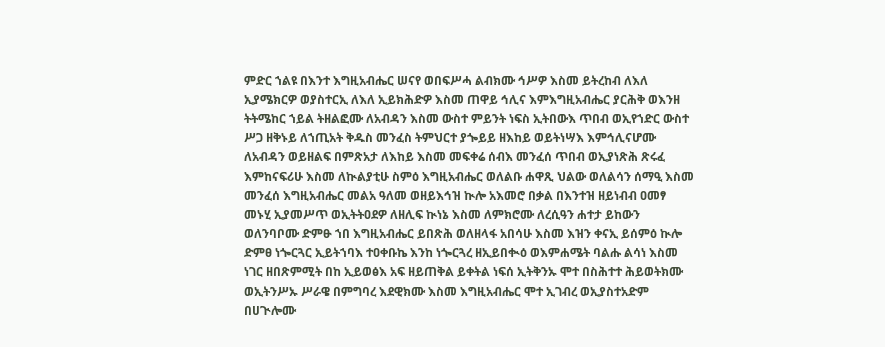ምድር ኀልዩ በእንተ እግዚአብሔር ሠናየ ወበፍሥሓ ልብክሙ ኅሥዎ እስመ ይትረከብ ለእለ ኢያሜክርዎ ወያስተርኢ ለእለ ኢይክሕድዎ እስመ ጠዋይ ኅሊና እምእግዚአብሔር ያርሕቅ ወእንዘ ትትሜከር ኀይል ትዘልፎሙ ለአብዳን እስመ ውስተ ምይንት ነፍስ ኢትበውእ ጥበብ ወኢየኀድር ውስተ ሥጋ ዘቅኑይ ለኀጢአት ቅዱስ መንፈስ ትምህርተ ያጐይይ ዘእከይ ወይትነሣእ እምኅሊናሆሙ ለአብዳን ወይዘልፍ በምጽአታ ለእከይ እስመ መፍቀሬ ሰብእ መንፈሰ ጥበብ ወኢያነጽሕ ጽሩፈ እምከናፍሪሁ እስመ ለኲልያቲሁ ስምዕ እግዚአብሔር ወለልቡ ሐዋጺ ህልው ወለልሳን ሰማዒ እስመ መንፈሰ እግዚአብሔር መልአ ዓለመ ወዘይእኅዝ ኲሎ አእመሮ በቃል በእንተዝ ዘይነብብ ዐመፃ መኑሂ ኢያመሥጥ ወኢትትዐደዎ ለዘሊፍ ኲነኔ እስመ ለምክሮሙ ለረሲዓን ሐተታ ይከውን ወለንባቦሙ ድምፁ ኀበ እግዚአብሔር ይበጽሕ ወለዘላፋ አበሳሁ እስመ እዝን ቀናኢ ይሰምዕ ኲሎ ድምፀ ነጐርጓር ኢይትኀባእ ተዐቀቡኬ እንከ ነጐርጓረ ዘኢይበቊዕ ወእምሐሜት ባልሑ ልሳነ እስመ ነገር ዘበጽምሚት በከ ኢይወፅእ አፍ ዘይጠቅል ይቀትል ነፍሰ ኢትቅንኡ ሞተ በስሕተተ ሕይወትክሙ ወኢትንሥኡ ሥራዌ በምግባረ እደዊክሙ እስመ እግዚአብሔር ሞተ ኢገብረ ወኢያስተአድም በሀጒሎሙ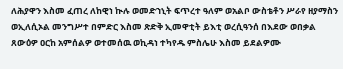ለሕያዋን እስመ ፈጠረ ለከዊነ ኲሉ ወመድኀኒት ፍጥረተ ዓለም ወአልቦ ውስቴቶን ሥራየ ዘያማስን ወኢለሲኦል መንግሥተ በምድር እስመ ጽድቅ ኢመዋቲት ይእቲ ወረሲዓንሰ በእደው ወበቃል ጸውዕዎ ዐርከ አምሰልዎ ወተመሰዉ ወኪዳነ ተካየዱ ምስሌሁ እስመ ይደልዎሙ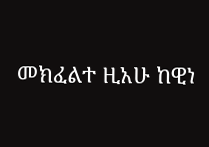መክፈልተ ዚአሁ ከዊነ